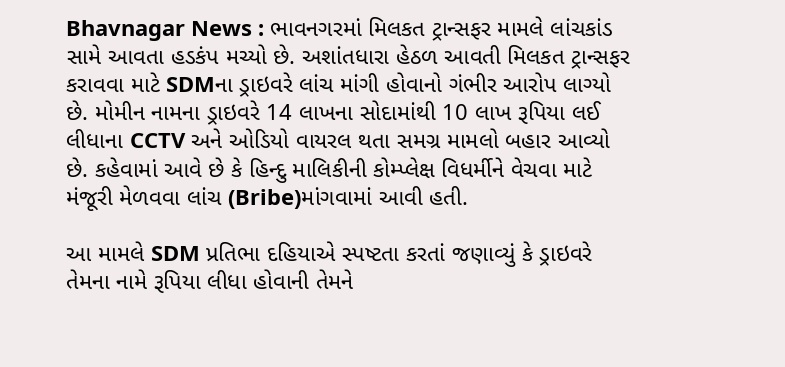Bhavnagar News : ભાવનગરમાં મિલકત ટ્રાન્સફર મામલે લાંચકાંડ સામે આવતા હડકંપ મચ્યો છે. અશાંતધારા હેઠળ આવતી મિલકત ટ્રાન્સફર કરાવવા માટે SDMના ડ્રાઇવરે લાંચ માંગી હોવાનો ગંભીર આરોપ લાગ્યો છે. મોમીન નામના ડ્રાઇવરે 14 લાખના સોદામાંથી 10 લાખ રૂપિયા લઈ લીધાના CCTV અને ઓડિયો વાયરલ થતા સમગ્ર મામલો બહાર આવ્યો છે. કહેવામાં આવે છે કે હિન્દુ માલિકીની કોમ્પ્લેક્ષ વિધર્મીને વેચવા માટે મંજૂરી મેળવવા લાંચ (Bribe)માંગવામાં આવી હતી.

આ મામલે SDM પ્રતિભા દહિયાએ સ્પષ્ટતા કરતાં જણાવ્યું કે ડ્રાઇવરે તેમના નામે રૂપિયા લીધા હોવાની તેમને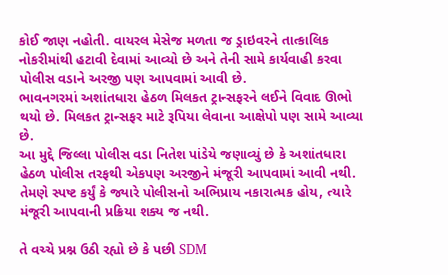કોઈ જાણ નહોતી. વાયરલ મેસેજ મળતા જ ડ્રાઇવરને તાત્કાલિક નોકરીમાંથી હટાવી દેવામાં આવ્યો છે અને તેની સામે કાર્યવાહી કરવા પોલીસ વડાને અરજી પણ આપવામાં આવી છે.
ભાવનગરમાં અશાંતધારા હેઠળ મિલકત ટ્રાન્સફરને લઈને વિવાદ ઊભો થયો છે. મિલકત ટ્રાન્સફર માટે રૂપિયા લેવાના આક્ષેપો પણ સામે આવ્યા છે.
આ મુદ્દે જિલ્લા પોલીસ વડા નિતેશ પાંડેયે જણાવ્યું છે કે અશાંતધારા હેઠળ પોલીસ તરફથી એકપણ અરજીને મંજૂરી આપવામાં આવી નથી. તેમણે સ્પષ્ટ કર્યું કે જ્યારે પોલીસનો અભિપ્રાય નકારાત્મક હોય, ત્યારે મંજૂરી આપવાની પ્રક્રિયા શક્ય જ નથી.

તે વચ્ચે પ્રશ્ન ઉઠી રહ્યો છે કે પછી SDM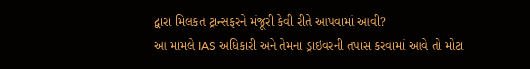દ્વારા મિલકત ટ્રાન્સફરને મંજૂરી કેવી રીતે આપવામાં આવી?
આ મામલે IAS અધિકારી અને તેમના ડ્રાઇવરની તપાસ કરવામાં આવે તો મોટા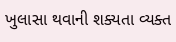ખુલાસા થવાની શક્યતા વ્યક્ત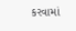કરવામાં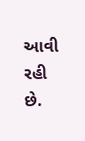આવી રહી છે.